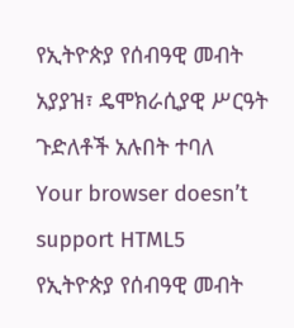የኢትዮጵያ የሰብዓዊ መብት አያያዝ፣ ዴሞክራሲያዊ ሥርዓት ጉድለቶች አሉበት ተባለ
Your browser doesn’t support HTML5
የኢትዮጵያ የሰብዓዊ መብት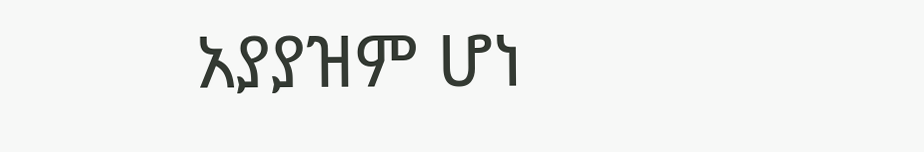አያያዝም ሆነ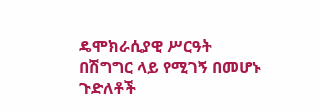ዴሞክራሲያዊ ሥርዓት በሽግግር ላይ የሚገኝ በመሆኑ ጉድለቶች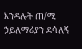እንዳሉት ጠ/ሚ ኃይለማሪያን ደሳለኝ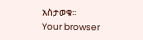አስታወቁ፡፡
Your browser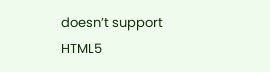doesn’t support HTML5